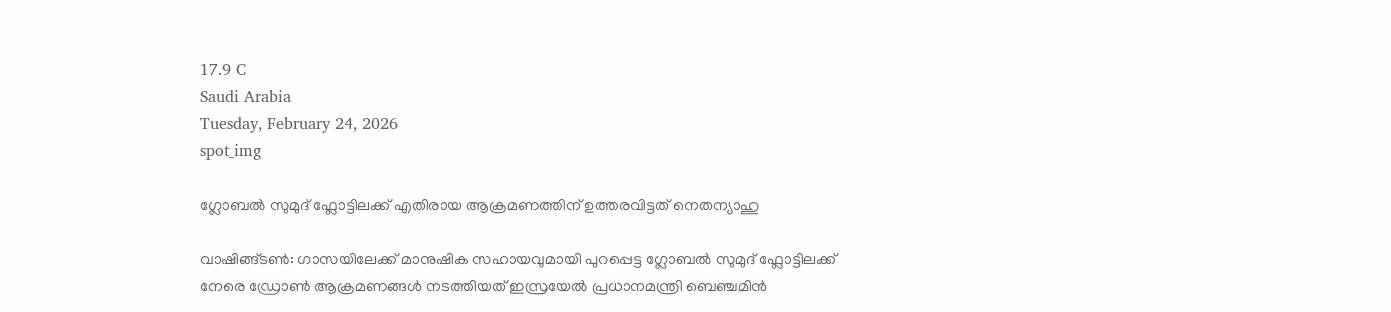17.9 C
Saudi Arabia
Tuesday, February 24, 2026
spot_img

ഗ്ലോബൽ സുമുദ് ഫ്ലോട്ടിലക്ക് എതിരായ ആക്രമണത്തിന് ഉത്തരവിട്ടത് നെതന്യാഹു

വാഷിങ്ങ്ടൺ: ഗാസയിലേക്ക് മാനുഷിക സഹായവുമായി പുറപ്പെട്ട ഗ്ലോബൽ സുമുദ് ഫ്ലോട്ടിലക്ക് നേരെ ഡ്രോൺ ആക്രമണങ്ങൾ നടത്തിയത് ഇസ്രയേൽ പ്രധാനമന്ത്രി ബെഞ്ചമിൻ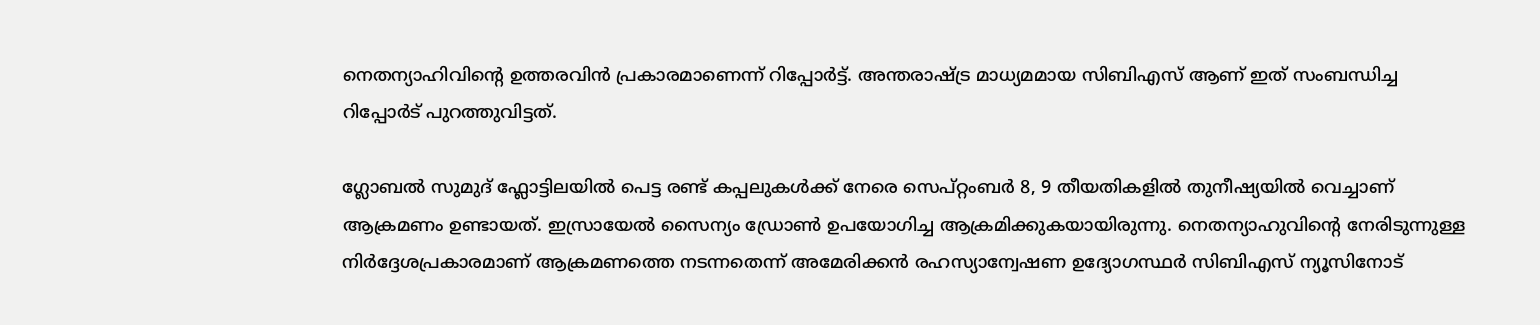നെതന്യാഹിവിന്റെ ഉത്തരവിൻ പ്രകാരമാണെന്ന് റിപ്പോർട്ട്. അന്തരാഷ്ട്ര മാധ്യമമായ സിബിഎസ് ആണ് ഇത് സംബന്ധിച്ച റിപ്പോർട് പുറത്തുവിട്ടത്.

ഗ്ലോബൽ സുമുദ് ഫ്ലോട്ടിലയിൽ പെട്ട രണ്ട് കപ്പലുകൾക്ക് നേരെ സെപ്റ്റംബർ 8, 9 തീയതികളിൽ തുനീഷ്യയിൽ വെച്ചാണ് ആക്രമണം ഉണ്ടായത്. ഇസ്രായേൽ സൈന്യം ഡ്രോൺ ഉപയോഗിച്ച ആക്രമിക്കുകയായിരുന്നു. നെതന്യാഹുവിന്റെ നേരിടുന്നുള്ള നിർദ്ദേശപ്രകാരമാണ് ആക്രമണത്തെ നടന്നതെന്ന് അമേരിക്കൻ രഹസ്യാന്വേഷണ ഉദ്യോഗസ്ഥർ സിബിഎസ് ന്യൂസിനോട്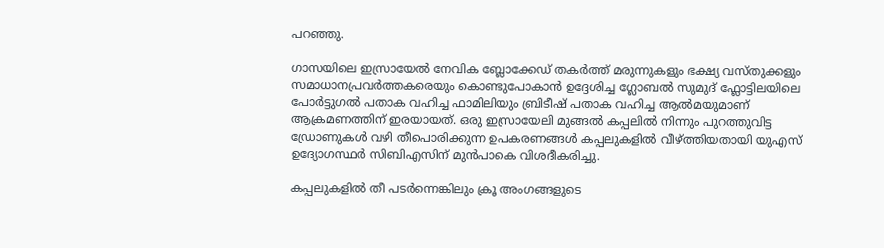പറഞ്ഞു.

ഗാസയിലെ ഇസ്രായേൽ നേവിക ബ്ലോക്കേഡ് തകർത്ത് മരുന്നുകളും ഭക്ഷ്യ വസ്‌തുക്കളും സമാധാനപ്രവർത്തകരെയും കൊണ്ടുപോകാൻ ഉദ്ദേശിച്ച ഗ്ലോബൽ സുമുദ് ഫ്ലോട്ടിലയിലെ പോർട്ടുഗൽ പതാക വഹിച്ച ഫാമിലിയും ബ്രിടീഷ് പതാക വഹിച്ച ആൽമയുമാണ് ആക്രമണത്തിന് ഇരയായത്. ഒരു ഇസ്രായേലി മുങ്ങൽ കപ്പലിൽ നിന്നും പുറത്തുവിട്ട ഡ്രോണുകൾ വഴി തീപൊരിക്കുന്ന ഉപകരണങ്ങൾ കപ്പലുകളിൽ വീഴ്ത്തിയതായി യുഎസ് ഉദ്യോഗസ്ഥർ സിബിഎസിന് മുൻപാകെ വിശദീകരിച്ചു.

കപ്പലുകളിൽ തീ പടർന്നെങ്കിലും ക്രൂ അംഗങ്ങളുടെ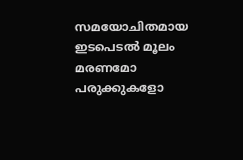സമയോചിതമായ ഇടപെടൽ മൂലം മരണമോ പരുക്കുകളോ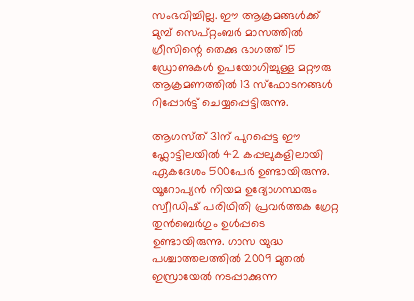സംഭവിച്ചില്ല. ഈ ആക്രമങ്ങൾക്ക് മുമ്പ് സെപ്റ്റംബർ മാസത്തിൽ ഗ്രീസിന്റെ തെക്കു ഭാഗത്ത് 15 ഡ്രോണുകൾ ഉപയോഗിച്ചുള്ള മറ്റൗരു ആക്രമണത്തിൽ 13 സ്ഫോടനങ്ങൾ റിപ്പോർട്ട് ചെയ്യപ്പെട്ടിരുന്നു.

ആഗസ്‌ത്‌ 31ന് പുറപ്പെട്ട ഈ ഫ്ലോട്ടിലയിൽ 42 കപ്പലുകളിലായി ഏകദേശം 500പേർ ഉണ്ടായിരുന്നു. യൂറോപ്യൻ നിയമ ഉദ്യോഗസ്ഥരും സ്വീഡിഷ് പരിഥിതി പ്രവർത്തക ഗ്രേറ്റ തുൻബെർഗും ഉൾപ്പടെ ഉണ്ടായിരുന്നു. ഗാസ യുദ്ധ പശ്ചാത്തലത്തിൽ 2009 മുതൽ ഇസ്രായേൽ നടപ്പാക്കുന്ന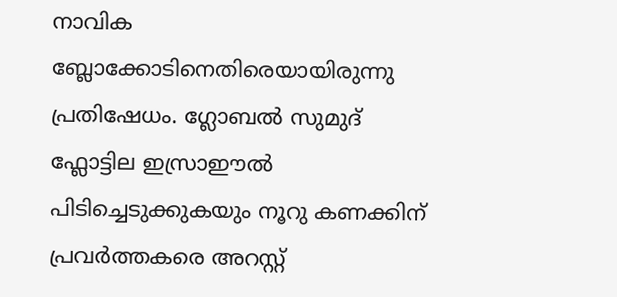നാവിക ബ്ലോക്കോടിനെതിരെയായിരുന്നു പ്രതിഷേധം. ഗ്ലോബൽ സുമുദ് ഫ്ലോട്ടില ഇസ്രാഈൽ പിടിച്ചെടുക്കുകയും നൂറു കണക്കിന് പ്രവർത്തകരെ അറസ്റ്റ്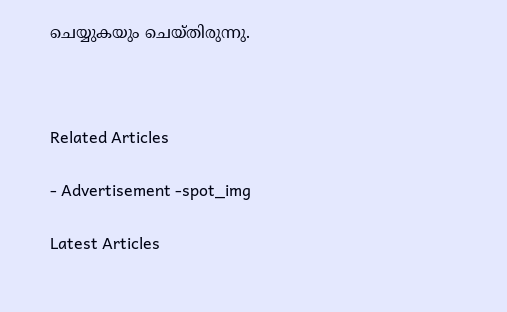ചെയ്യുകയും ചെയ്‌തിരുന്നു.



Related Articles

- Advertisement -spot_img

Latest Articles